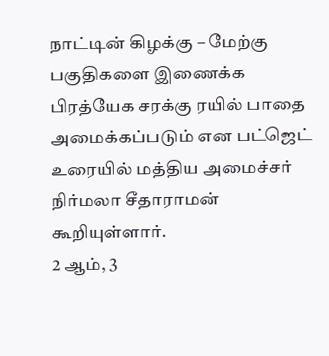நாட்டின் கிழக்கு – மேற்கு பகுதிகளை இணைக்க பிரத்யேக சரக்கு ரயில் பாதை அமைக்கப்படும் என பட்ஜெட் உரையில் மத்திய அமைச்சர் நிர்மலா சீதாராமன் கூறியுள்ளார்.
2 ஆம், 3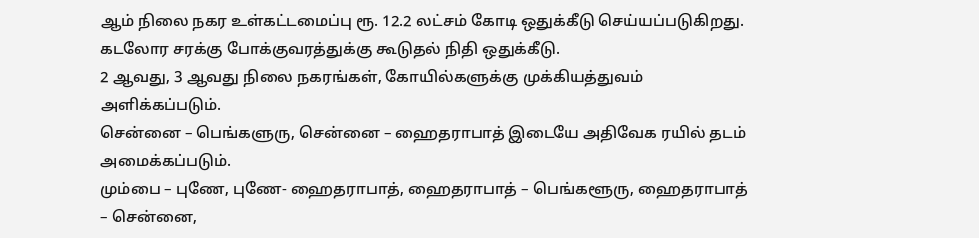ஆம் நிலை நகர உள்கட்டமைப்பு ரூ. 12.2 லட்சம் கோடி ஒதுக்கீடு செய்யப்படுகிறது.
கடலோர சரக்கு போக்குவரத்துக்கு கூடுதல் நிதி ஒதுக்கீடு.
2 ஆவது, 3 ஆவது நிலை நகரங்கள், கோயில்களுக்கு முக்கியத்துவம் அளிக்கப்படும்.
சென்னை – பெங்களுரு, சென்னை – ஹைதராபாத் இடையே அதிவேக ரயில் தடம் அமைக்கப்படும்.
மும்பை – புணே, புணே- ஹைதராபாத், ஹைதராபாத் – பெங்களூரு, ஹைதராபாத் – சென்னை,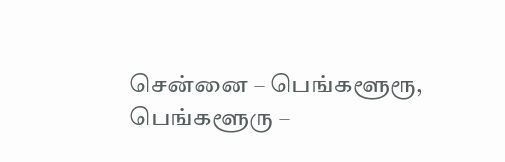சென்னை – பெங்களூரூ, பெங்களூரு –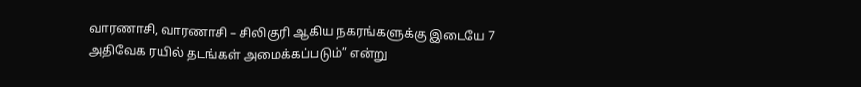வாரணாசி, வாரணாசி – சிலிகுரி ஆகிய நகரங்களுக்கு இடையே 7 அதிவேக ரயில் தடங்கள் அமைக்கப்படும்” என்று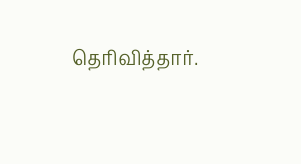தெரிவித்தார்.